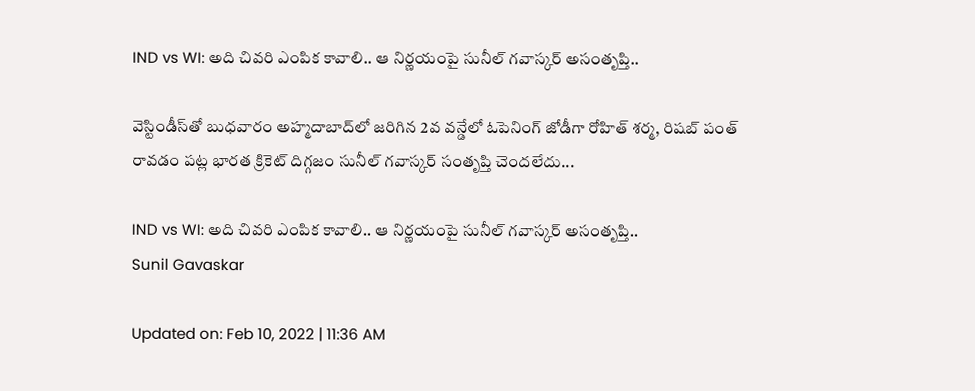IND vs WI: అది చివరి ఎంపిక కావాలి.. ఆ నిర్ణయంపై సునీల్ గవాస్కర్ అసంతృప్తి..

వెస్టిండీస్‌తో బుధవారం అహ్మదాబాద్‌లో జరిగిన 2వ వన్డేలో ఓపెనింగ్ జోడీగా రోహిత్ శర్మ, రిషబ్ పంత్‌ రావడం పట్ల భారత క్రికెట్ దిగ్గజం సునీల్ గవాస్కర్ సంతృప్తి చెందలేదు...

IND vs WI: అది చివరి ఎంపిక కావాలి.. ఆ నిర్ణయంపై సునీల్ గవాస్కర్ అసంతృప్తి..
Sunil Gavaskar

Updated on: Feb 10, 2022 | 11:36 AM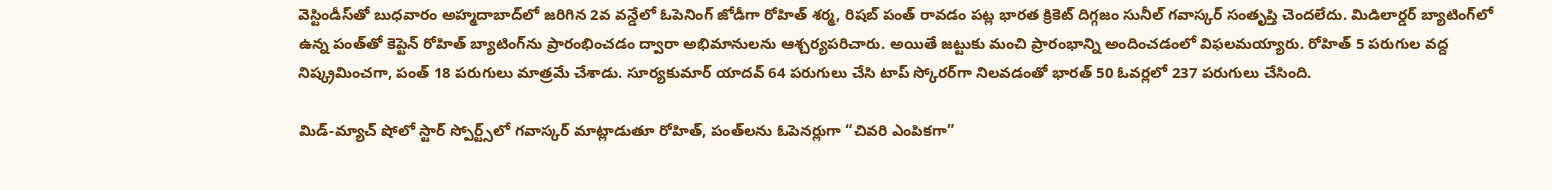వెస్టిండీస్‌తో బుధవారం అహ్మదాబాద్‌లో జరిగిన 2వ వన్డేలో ఓపెనింగ్ జోడీగా రోహిత్ శర్మ, రిషబ్ పంత్‌ రావడం పట్ల భారత క్రికెట్ దిగ్గజం సునీల్ గవాస్కర్ సంతృప్తి చెందలేదు. మిడిలార్డర్ బ్యాటింగ్‌లో ఉన్న పంత్‌తో కెప్టెన్ రోహిత్ బ్యాటింగ్‌ను ప్రారంభించడం ద్వారా అభిమానులను ఆశ్చర్యపరిచారు. అయితే జట్టుకు మంచి ప్రారంభాన్ని అందించడంలో విఫలమయ్యారు. రోహిత్ 5 పరుగుల వద్ద నిష్క్రమించగా, పంత్ 18 పరుగులు మాత్రమే చేశాడు. సూర్యకుమార్ యాదవ్ 64 పరుగులు చేసి టాప్ స్కోరర్‌గా నిలవడంతో భారత్ 50 ఓవర్లలో 237 పరుగులు చేసింది.

మిడ్-మ్యాచ్ షోలో స్టార్ స్పోర్ట్స్‌లో గవాస్కర్ మాట్లాడుతూ రోహిత్, పంత్‌లను ఓపెనర్లుగా “చివరి ఎంపికగా”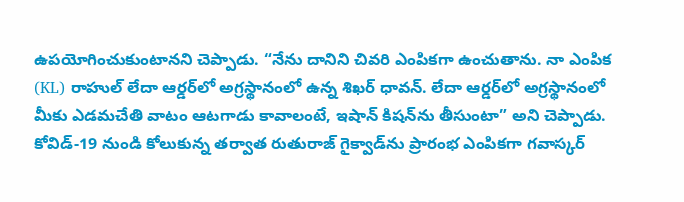ఉపయోగించుకుంటానని చెప్పాడు. “నేను దానిని చివరి ఎంపికగా ఉంచుతాను. నా ఎంపిక (KL) రాహుల్ లేదా ఆర్డర్‌లో అగ్రస్థానంలో ఉన్న శిఖర్ ధావన్. లేదా ఆర్డర్‌లో అగ్రస్థానంలో మీకు ఎడమచేతి వాటం ఆటగాడు కావాలంటే, ఇషాన్ కిషన్‌ను తీసుంటా” అని చెప్పాడు. కోవిడ్-19 నుండి కోలుకున్న తర్వాత రుతురాజ్ గైక్వాడ్‌ను ప్రారంభ ఎంపికగా గవాస్కర్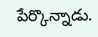పేర్కొన్నాడు.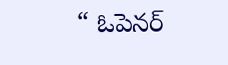“ ఓపెనర్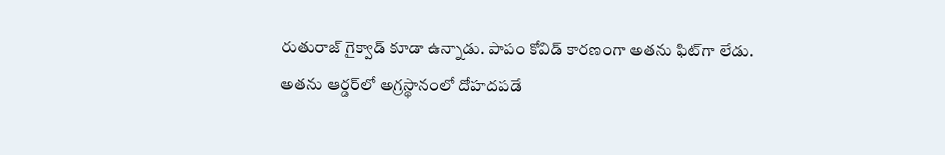రుతురాజ్ గైక్వాడ్ కూడా ఉన్నాడు. పాపం కోవిడ్ కారణంగా అతను ఫిట్‌గా లేడు. అతను ఆర్డర్‌లో అగ్రస్థానంలో దోహదపడే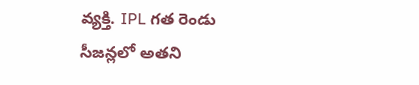వ్యక్తి. IPL గత రెండు సీజన్లలో అతని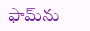ఫామ్‌ను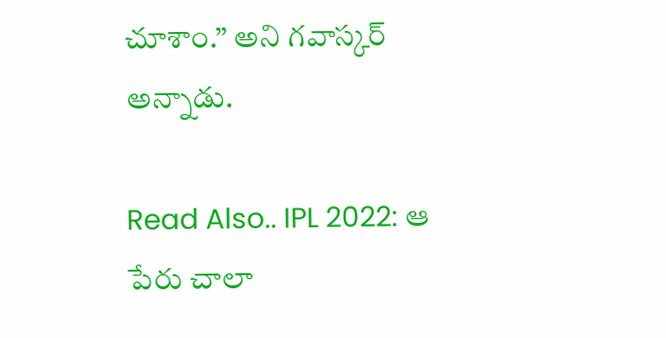చూశాం.” అని గవాస్కర్ అన్నాడు.

Read Also.. IPL 2022: ఆ పేరు చాలా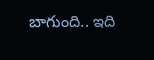బాగుంది.. ఇది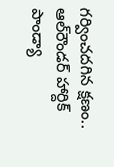గర్వించదగిన క్షణం.. ఆల్‌రౌండర్ హార్దిక్ పాండ్యా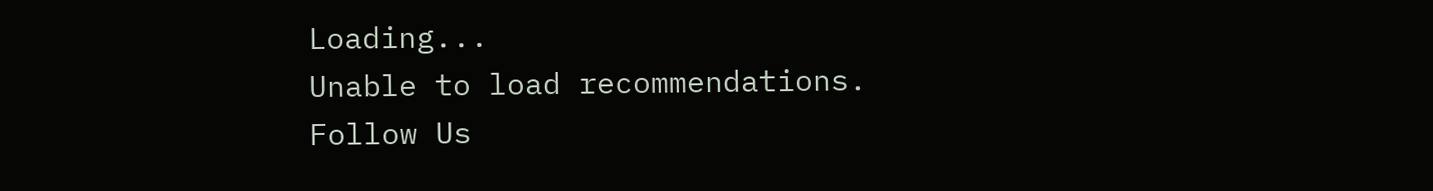Loading...
Unable to load recommendations.
Follow Us